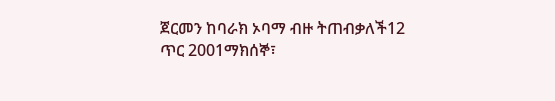ጀርመን ከባራክ ኦባማ ብዙ ትጠብቃለች12 ጥር 2001ማክሰኞ፣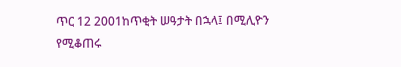ጥር 12 2001ከጥቂት ሠዓታት በኋላ፤ በሚሊዮን የሚቆጠሩ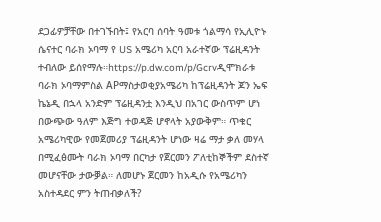ደጋፊዎቻቸው በተገኙበት፤ የአርባ ሰባት ዓመቱ ጎልማሳ የኢሊዮኑ ሴናተር ባራክ ኦባማ የ US አሜሪካ አርባ አራተኛው ፕሬዚዳንት ተብለው ይሰየማሉ።https://p.dw.com/p/Gcrvዲሞክራቱ ባራክ ኦባማምስል APማስታወቂያአሜሪካ ከፕሬዚዳንት ጆን ኤፍ ኬኔዲ በኋላ አንድም ፕሬዚዳንቷ እንዲህ በአገር ውስጥም ሆነ በውጭው ዓለም እጅግ ተወዳጅ ሆኖላት አያውቅም። ጥቁር አሜሪካዊው የመጀመሪያ ፕሬዚዳንት ሆነው ዛሬ ማታ ቃለ መሃላ በሚፈፅሙት ባራክ ኦባማ በርካታ የጀርመን ፖለቲከኞችም ደስተኛ መሆናቸው ታውቓል። ለመሆኑ ጀርመን ከአዲሱ የአሜሪካን አስተዳደር ምን ትጠብቃለች?